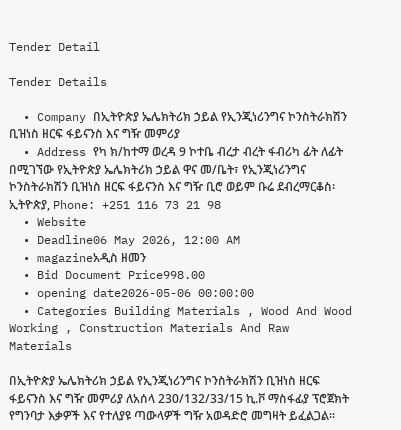Tender Detail

Tender Details

  • Company በኢትዮጵያ ኤሌክትሪክ ኃይል የኢንጂነሪንግና ኮንስትራክሽን ቢዝነስ ዘርፍ ፋይናንስ እና ግዥ መምሪያ
  • Address የካ ክ/ከተማ ወረዳ 9 ኮተቤ ብረታ ብረት ፋብሪካ ፊት ለፊት በሚገኘው የኢትዮጵያ ኤሌክትሪክ ኃይል ዋና መ/ቤት፣ የኢንጂነሪንግና ኮንስትራክሽን ቢዝነስ ዘርፍ ፋይናንስ እና ግዥ ቢሮ ወይም ቡሬ ደብረማርቆስ፡ ኢትዮጵያ, Phone: +251 116 73 21 98
  • Website
  • Deadline06 May 2026, 12:00 AM
  • magazineአዲስ ዘመን
  • Bid Document Price998.00
  • opening date2026-05-06 00:00:00
  • Categories Building Materials , Wood And Wood Working , Construction Materials And Raw Materials

በኢትዮጵያ ኤሌክትሪክ ኃይል የኢንጂነሪንግና ኮንስትራክሽን ቢዝነስ ዘርፍ ፋይናንስ እና ግዥ መምሪያ ለአሰላ 230/132/33/15 ኪ.ቮ ማስፋፊያ ፕሮጀክት የግንባታ እቃዎች እና የተለያዩ ጣውላዎች ግዥ አወዳድሮ መግዛት ይፈልጋል።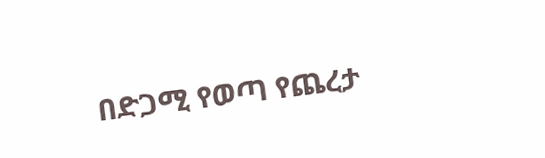በድጋሚ የወጣ የጨረታ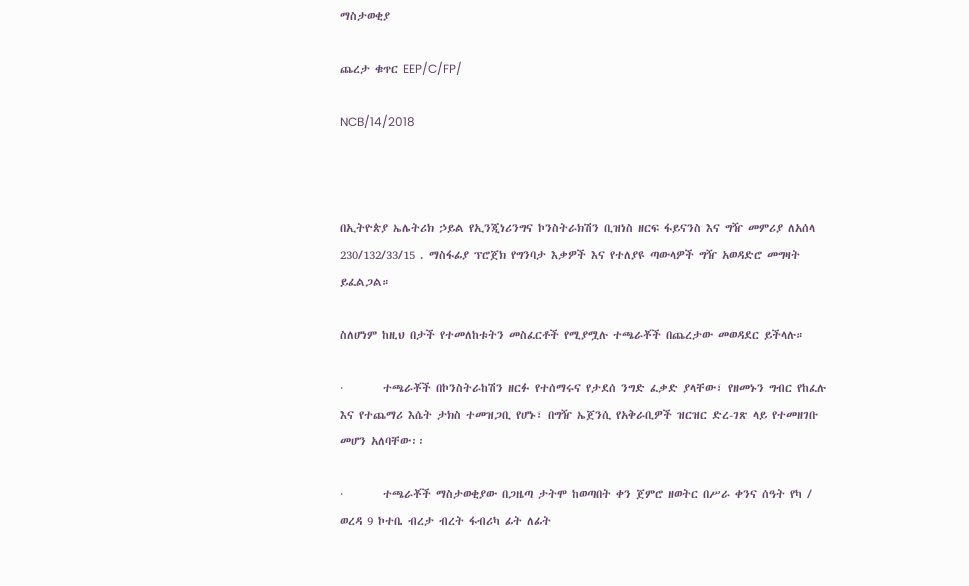ማስታወቂያ

ጨረታ ቁጥር EEP/C/FP/

NCB/14/2018



በኢትዮጵያ ኤሌትሪክ ኃይል የኢንጂነሪንግና ኮንስትራክሽን ቢዝነስ ዘርፍ ፋይናንስ እና ግዥ መምሪያ ለአሰላ 230/132/33/15 . ማስፋፊያ ፕሮጀክ የግንባታ እቃዎች እና የተለያዩ ጣውላዎች ግዥ አወዳድሮ መግዛት ይፈልጋል።

ስለሆነም ከዚህ በታች የተመለከቱትን መስፈርቶች የሚያሟሉ ተጫራቾች በጨረታው መወዳደር ይችላሉ።

·        ተጫራቾች በኮንስትራከሽን ዘርፉ የተሰማሩና የታደሰ ንግድ ፈቃድ ያላቸው፣ የዘመኑን ግብር የከፈሉ እና የተጨማሪ እሴት ታክስ ተመዝጋቢ የሆኑ፣ በግዥ ኤጀንሲ የአቅራቢዎች ዝርዝር ድረ-ገጽ ላይ የተመዘገቡ መሆን አለባቸው፡፡

·        ተጫራቾች ማስታወቂያው በጋዜጣ ታትሞ ከወጣበት ቀን ጀምሮ ዘወትር በሥራ ቀንና ሰዓት የካ / ወረዳ 9 ኮተቤ ብረታ ብረት ፋብሪካ ፊት ለፊት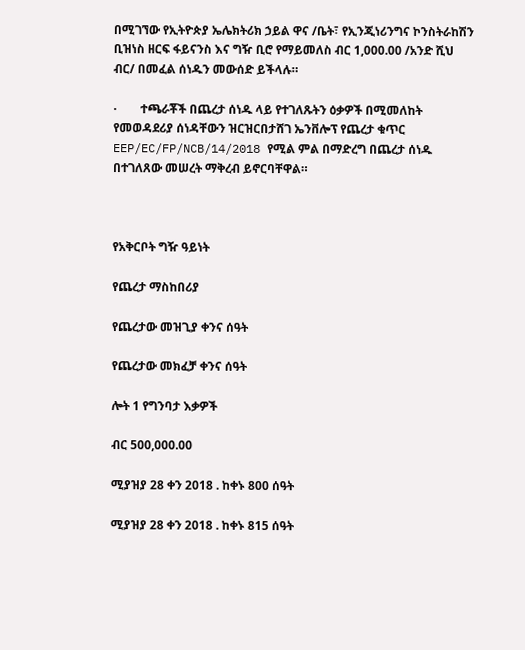በሚገኘው የኢትዮጵያ ኤሌክትሪክ ኃይል ዋና /ቤት፣ የኢንጂነሪንግና ኮንስትራከሽን ቢዝነስ ዘርፍ ፋይናንስ እና ግዥ ቢሮ የማይመለስ ብር 1,000.00 /አንድ ሺህ ብር/ በመፈል ሰነዱን መውሰድ ይችላሉ።

·        ተጫራቾች በጨረታ ሰነዱ ላይ የተገለጹትን ዕቃዎች በሚመለከት የመወዳደሪያ ሰነዳቸውን ዝርዝርበታሸገ ኤንቨሎፕ የጨረታ ቁጥር EEP/EC/FP/NCB/14/2018 የሚል ምል በማድረግ በጨረታ ሰነዱ በተገለጸው መሠረት ማቅረብ ይኖርባቸዋል።



የአቅርቦት ግዥ ዓይነት

የጨረታ ማስከበሪያ

የጨረታው መዝጊያ ቀንና ሰዓት

የጨረታው መክፈቻ ቀንና ሰዓት

ሎት 1 የግንባታ እቃዎች

ብር 500,000.00

ሚያዝያ 28 ቀን 2018 . ከቀኑ 800 ሰዓት

ሚያዝያ 28 ቀን 2018 . ከቀኑ 815 ሰዓት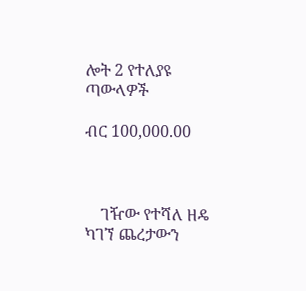ሎት 2 የተለያዩ ጣውላዎች

ብር 100,000.00



    ገዥው የተሻለ ዘዴ ካገኘ ጨረታውን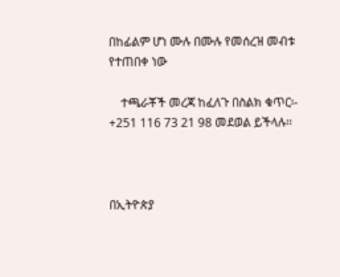በከፊልም ሆነ ሙሉ በሙሉ የመሰረዝ መብቱ የተጠበቀ ነው

    ተጫራቾች መረጃ ከፈለጉ በስልክ ቁጥር፡- +251 116 73 21 98 መደወል ይችላሉ፡፡



በኢትዮጵያ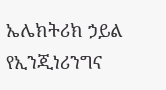ኤሌክትሪክ ኃይል የኢንጂነሪንግና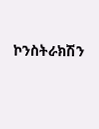ኮንስትራክሽን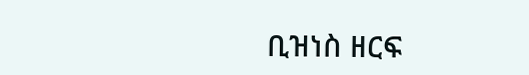ቢዝነስ ዘርፍ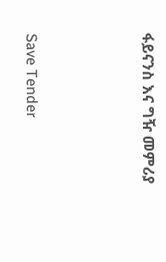ፋይናንስ እና ግዥ መምሪያ



Save Tender